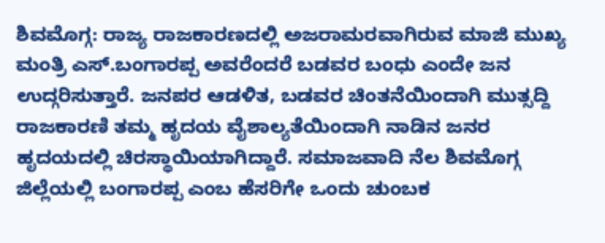ಶಿವಮೊಗ್ಗ: ರಾಜ್ಯ ರಾಜಕಾರಣದಲ್ಲಿ ಅಜರಾಮರವಾಗಿರುವ ಮಾಜಿ ಮುಖ್ಯ ಮಂತ್ರಿ ಎಸ್.ಬಂಗಾರಪ್ಪ ಅವರೆಂದರೆ ಬಡವರ ಬಂಧು ಎಂದೇ ಜನ ಉದ್ಗರಿಸುತ್ತಾರೆ. ಜನಪರ ಆಡಳಿತ, ಬಡವರ ಚಿಂತನೆಯಿಂದಾಗಿ ಮುತ್ಸದ್ದಿ ರಾಜಕಾರಣಿ ತಮ್ಮ ಹೃದಯ ವೈಶಾಲ್ಯತೆಯಿಂದಾಗಿ ನಾಡಿನ ಜನರ ಹೃದಯದಲ್ಲಿ ಚಿರಸ್ಥಾಯಿಯಾಗಿದ್ದಾರೆ. ಸಮಾಜವಾದಿ ನೆಲ ಶಿವಮೊಗ್ಗ ಜಿಲ್ಲೆಯಲ್ಲಿ ಬಂಗಾರಪ್ಪ ಎಂಬ ಹೆಸರಿಗೇ ಒಂದು ಚುಂಬಕ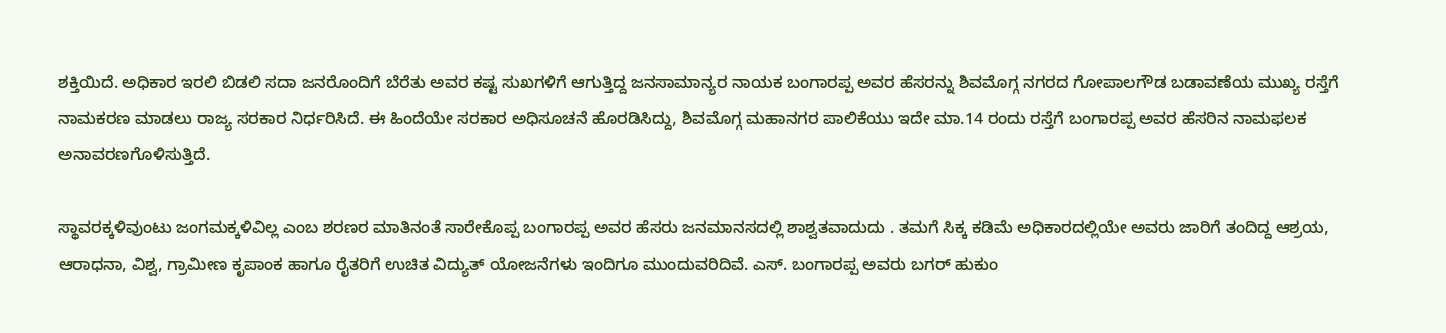ಶಕ್ತಿಯಿದೆ. ಅಧಿಕಾರ ಇರಲಿ ಬಿಡಲಿ ಸದಾ ಜನರೊಂದಿಗೆ ಬೆರೆತು ಅವರ ಕಷ್ಟ ಸುಖಗಳಿಗೆ ಆಗುತ್ತಿದ್ದ ಜನಸಾಮಾನ್ಯರ ನಾಯಕ ಬಂಗಾರಪ್ಪ ಅವರ ಹೆಸರನ್ನು ಶಿವಮೊಗ್ಗ ನಗರದ ಗೋಪಾಲಗೌಡ ಬಡಾವಣೆಯ ಮುಖ್ಯ ರಸ್ತೆಗೆ ನಾಮಕರಣ ಮಾಡಲು ರಾಜ್ಯ ಸರಕಾರ ನಿರ್ಧರಿಸಿದೆ. ಈ ಹಿಂದೆಯೇ ಸರಕಾರ ಅಧಿಸೂಚನೆ ಹೊರಡಿಸಿದ್ದು, ಶಿವಮೊಗ್ಗ ಮಹಾನಗರ ಪಾಲಿಕೆಯು ಇದೇ ಮಾ.14 ರಂದು ರಸ್ತೆಗೆ ಬಂಗಾರಪ್ಪ ಅವರ ಹೆಸರಿನ ನಾಮಫಲಕ ಅನಾವರಣಗೊಳಿಸುತ್ತಿದೆ.

ಸ್ಥಾವರಕ್ಕಳಿವುಂಟು ಜಂಗಮಕ್ಕಳಿವಿಲ್ಲ ಎಂಬ ಶರಣರ ಮಾತಿನಂತೆ ಸಾರೇಕೊಪ್ಪ ಬಂಗಾರಪ್ಪ ಅವರ ಹೆಸರು ಜನಮಾನಸದಲ್ಲಿ ಶಾಶ್ವತವಾದುದು . ತಮಗೆ ಸಿಕ್ಕ ಕಡಿಮೆ ಅಧಿಕಾರದಲ್ಲಿಯೇ ಅವರು ಜಾರಿಗೆ ತಂದಿದ್ದ ಆಶ್ರಯ, ಆರಾಧನಾ, ವಿಶ್ವ, ಗ್ರಾಮೀಣ ಕೃಪಾಂಕ ಹಾಗೂ ರೈತರಿಗೆ ಉಚಿತ ವಿದ್ಯುತ್ ಯೋಜನೆಗಳು ಇಂದಿಗೂ ಮುಂದುವರಿದಿವೆ. ಎಸ್. ಬಂಗಾರಪ್ಪ ಅವರು ಬಗರ್ ಹುಕುಂ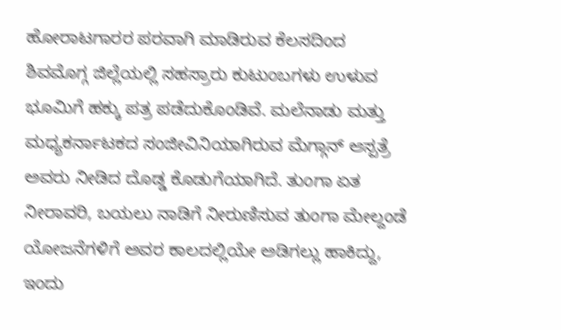ಹೋರಾಟಗಾರರ ಪರವಾಗಿ ಮಾಡಿರುವ ಕೆಲಸದಿಂದ ಶಿವಮೊಗ್ಗ ಜಿಲ್ಲೆಯಲ್ಲಿ ಸಹಸ್ರಾರು ಕುಟುಂಬಗಳು ಉಳುವ ಭೂಮಿಗೆ ಹಕ್ಕು ಪತ್ರ ಪಡೆದುಕೊಂಡಿವೆ. ಮಲೆನಾಡು ಮತ್ತು ಮಧ್ಯಕರ್ನಾಟಕದ ಸಂಜೀವಿನಿಯಾಗಿರುವ ಮೆಗ್ಗಾನ್ ಆಸ್ಪತ್ರೆ ಅವರು ನೀಡಿದ ದೊಡ್ಡ ಕೊಡುಗೆಯಾಗಿದೆ. ತುಂಗಾ ಏತ ನೀರಾವರಿ, ಬಯಲು ನಾಡಿಗೆ ನೀರುಣಿಸುವ ತುಂಗಾ ಮೇಲ್ದಂಡೆ ಯೋಜನೆಗಳಿಗೆ ಅವರ ಕಾಲದಲ್ಲಿಯೇ ಅಡಿಗಲ್ಲು ಹಾಕಿದ್ದು, ಇಂದು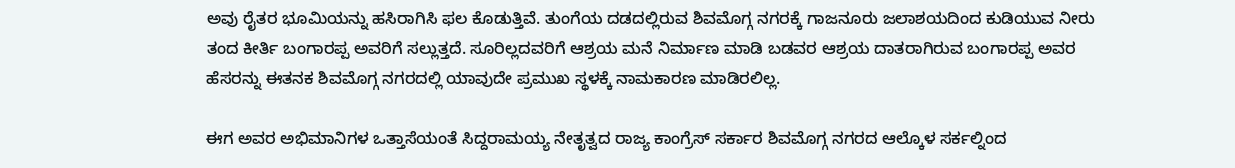ಅವು ರೈತರ ಭೂಮಿಯನ್ನು ಹಸಿರಾಗಿಸಿ ಫಲ ಕೊಡುತ್ತಿವೆ. ತುಂಗೆಯ ದಡದಲ್ಲಿರುವ ಶಿವಮೊಗ್ಗ ನಗರಕ್ಕೆ ಗಾಜನೂರು ಜಲಾಶಯದಿಂದ ಕುಡಿಯುವ ನೀರು ತಂದ ಕೀರ್ತಿ ಬಂಗಾರಪ್ಪ ಅವರಿಗೆ ಸಲ್ಲುತ್ತದೆ. ಸೂರಿಲ್ಲದವರಿಗೆ ಆಶ್ರಯ ಮನೆ ನಿರ್ಮಾಣ ಮಾಡಿ ಬಡವರ ಆಶ್ರಯ ದಾತರಾಗಿರುವ ಬಂಗಾರಪ್ಪ ಅವರ ಹೆಸರನ್ನು ಈತನಕ ಶಿವಮೊಗ್ಗ ನಗರದಲ್ಲಿ ಯಾವುದೇ ಪ್ರಮುಖ ಸ್ಥಳಕ್ಕೆ ನಾಮಕಾರಣ ಮಾಡಿರಲಿಲ್ಲ.

ಈಗ ಅವರ ಅಭಿಮಾನಿಗಳ ಒತ್ತಾಸೆಯಂತೆ ಸಿದ್ದರಾಮಯ್ಯ ನೇತೃತ್ವದ ರಾಜ್ಯ ಕಾಂಗ್ರೆಸ್ ಸರ್ಕಾರ ಶಿವಮೊಗ್ಗ ನಗರದ ಆಲ್ಕೊಳ ಸರ್ಕಲ್ನಿಂದ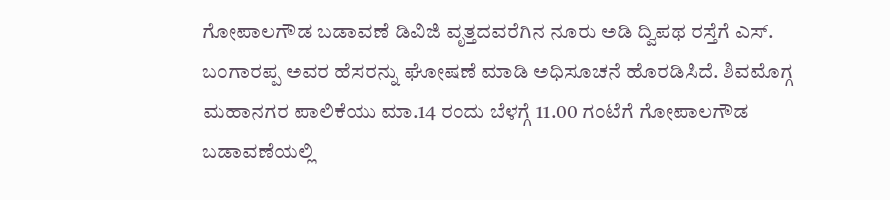ಗೋಪಾಲಗೌಡ ಬಡಾವಣೆ ಡಿವಿಜಿ ವೃತ್ತದವರೆಗಿನ ನೂರು ಅಡಿ ದ್ವಿಪಥ ರಸ್ತೆಗೆ ಎಸ್. ಬಂಗಾರಪ್ಪ ಅವರ ಹೆಸರನ್ನು ಘೋಷಣೆ ಮಾಡಿ ಅಧಿಸೂಚನೆ ಹೊರಡಿಸಿದೆ. ಶಿವಮೊಗ್ಗ ಮಹಾನಗರ ಪಾಲಿಕೆಯು ಮಾ.14 ರಂದು ಬೆಳಗ್ಗೆ 11.00 ಗಂಟೆಗೆ ಗೋಪಾಲಗೌಡ ಬಡಾವಣೆಯಲ್ಲಿ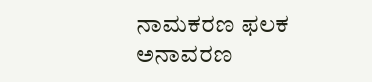ನಾಮಕರಣ ಫಲಕ ಅನಾವರಣ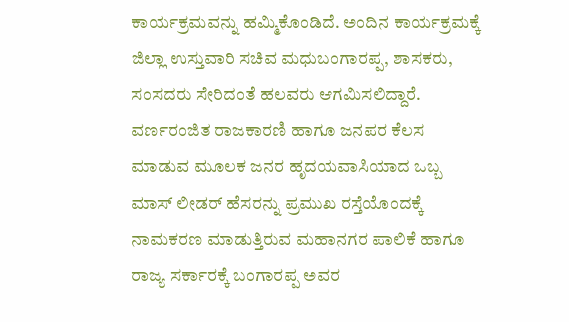ಕಾರ್ಯಕ್ರಮವನ್ನು ಹಮ್ಮಿಕೊಂಡಿದೆ. ಅಂದಿನ ಕಾರ್ಯಕ್ರಮಕ್ಕೆ ಜಿಲ್ಲಾ ಉಸ್ತುವಾರಿ ಸಚಿವ ಮಧುಬಂಗಾರಪ್ಪ, ಶಾಸಕರು, ಸಂಸದರು ಸೇರಿದಂತೆ ಹಲವರು ಆಗಮಿಸಲಿದ್ದಾರೆ. ವರ್ಣರಂಜಿತ ರಾಜಕಾರಣಿ ಹಾಗೂ ಜನಪರ ಕೆಲಸ ಮಾಡುವ ಮೂಲಕ ಜನರ ಹೃದಯವಾಸಿಯಾದ ಒಬ್ಬ ಮಾಸ್ ಲೀಡರ್ ಹೆಸರನ್ನು ಪ್ರಮುಖ ರಸ್ತೆಯೊಂದಕ್ಕೆ ನಾಮಕರಣ ಮಾಡುತ್ತಿರುವ ಮಹಾನಗರ ಪಾಲಿಕೆ ಹಾಗೂ ರಾಜ್ಯ ಸರ್ಕಾರಕ್ಕೆ ಬಂಗಾರಪ್ಪ ಅವರ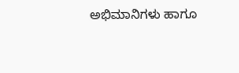ಅಭಿಮಾನಿಗಳು ಹಾಗೂ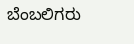ಬೆಂಬಲಿಗರು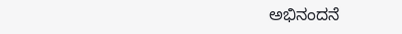ಅಭಿನಂದನೆ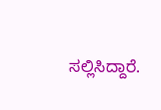ಸಲ್ಲಿಸಿದ್ದಾರೆ.